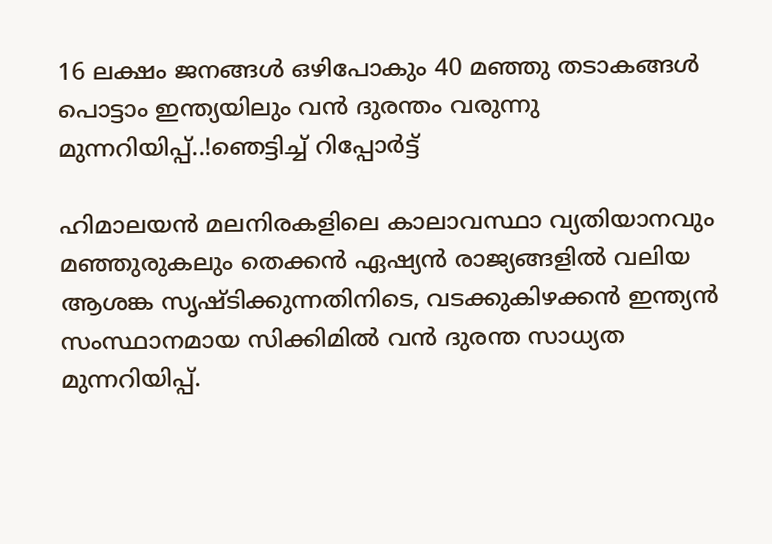16 ലക്ഷം ജനങ്ങൾ ഒഴിപോകും 40 മഞ്ഞു തടാകങ്ങൾ പൊട്ടാം ഇന്ത്യയിലും വൻ ദുരന്തം വരുന്നു മുന്നറിയിപ്പ്..!ഞെട്ടിച്ച് റിപ്പോർട്ട്

ഹിമാലയൻ മലനിരകളിലെ കാലാവസ്ഥാ വ്യതിയാനവും മഞ്ഞുരുകലും തെക്കൻ ഏഷ്യൻ രാജ്യങ്ങളിൽ വലിയ ആശങ്ക സൃഷ്ടിക്കുന്നതിനിടെ, വടക്കുകിഴക്കൻ ഇന്ത്യൻ സംസ്ഥാനമായ സിക്കിമിൽ വൻ ദുരന്ത സാധ്യത മുന്നറിയിപ്പ്.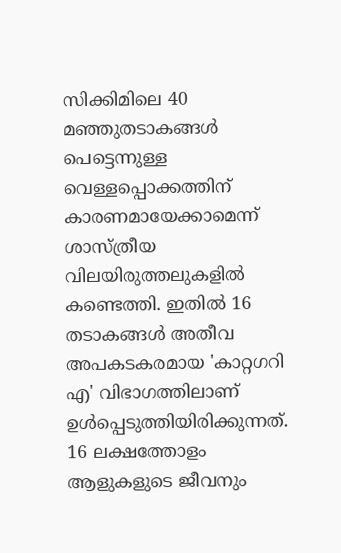സിക്കിമിലെ 40 മഞ്ഞുതടാകങ്ങൾ പെട്ടെന്നുള്ള വെള്ളപ്പൊക്കത്തിന് കാരണമായേക്കാമെന്ന് ശാസ്ത്രീയ വിലയിരുത്തലുകളിൽ കണ്ടെത്തി. ഇതിൽ 16 തടാകങ്ങൾ അതീവ അപകടകരമായ 'കാറ്റഗറി എ' വിഭാഗത്തിലാണ് ഉൾപ്പെടുത്തിയിരിക്കുന്നത്. 16 ലക്ഷത്തോളം ആളുകളുടെ ജീവനും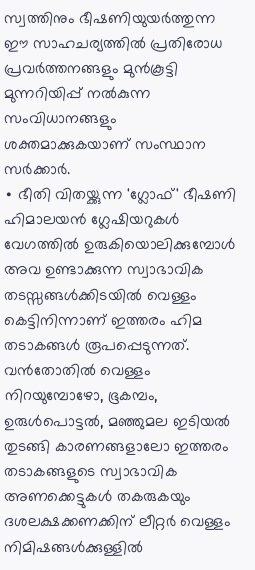സ്വത്തിനും ഭീഷണിയുയർത്തുന്ന ഈ സാഹചര്യത്തിൽ പ്രതിരോധ പ്രവർത്തനങ്ങളും മുൻകൂട്ടി മുന്നറിയിപ്പ് നൽകുന്ന സംവിധാനങ്ങളും ശക്തമാക്കുകയാണ് സംസ്ഥാന സർക്കാർ.
∙ ഭീതി വിതയ്ക്കുന്ന 'ഗ്ലോഫ്' ഭീഷണി
ഹിമാലയൻ ഗ്ലേഷിയറുകൾ വേഗത്തിൽ ഉരുകിയൊലിക്കുമ്പോൾ അവ ഉണ്ടാക്കുന്ന സ്വാഭാവിക തടസ്സങ്ങൾക്കിടയിൽ വെള്ളം കെട്ടിനിന്നാണ് ഇത്തരം ഹിമ തടാകങ്ങൾ രൂപപ്പെടുന്നത്. വൻതോതിൽ വെള്ളം നിറയുമ്പോഴോ, ഭൂകമ്പം, ഉരുൾപൊട്ടൽ, മഞ്ഞുമല ഇടിയൽ തുടങ്ങി കാരണങ്ങളാലോ ഇത്തരം തടാകങ്ങളുടെ സ്വാഭാവിക അണക്കെട്ടുകൾ തകരുകയും ദശലക്ഷക്കണക്കിന് ലീറ്റർ വെള്ളം നിമിഷങ്ങൾക്കുള്ളിൽ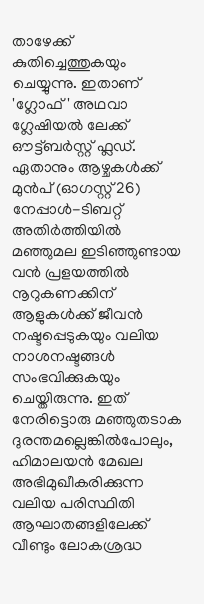താഴേക്ക് കുതിച്ചെത്തുകയും ചെയ്യുന്നു. ഇതാണ് 'ഗ്ലോഫ്' അഥവാ ഗ്ലേഷിയൽ ലേക്ക് ഔട്ട്ബർസ്റ്റ് ഫ്ലഡ്.
ഏതാനും ആഴ്ചകൾക്ക് മുൻപ് (ഓഗസ്റ്റ് 26) നേപ്പാൾ-ടിബറ്റ് അതിർത്തിയിൽ മഞ്ഞുമല ഇടിഞ്ഞുണ്ടായ വൻ പ്രളയത്തിൽ നൂറുകണക്കിന് ആളുകൾക്ക് ജീവൻ നഷ്ടപ്പെടുകയും വലിയ നാശനഷ്ടങ്ങൾ സംഭവിക്കുകയും ചെയ്തിരുന്നു. ഇത് നേരിട്ടൊരു മഞ്ഞുതടാക ദുരന്തമല്ലെങ്കിൽപോലും, ഹിമാലയൻ മേഖല അഭിമുഖീകരിക്കുന്ന വലിയ പരിസ്ഥിതി ആഘാതങ്ങളിലേക്ക് വീണ്ടും ലോകശ്രദ്ധ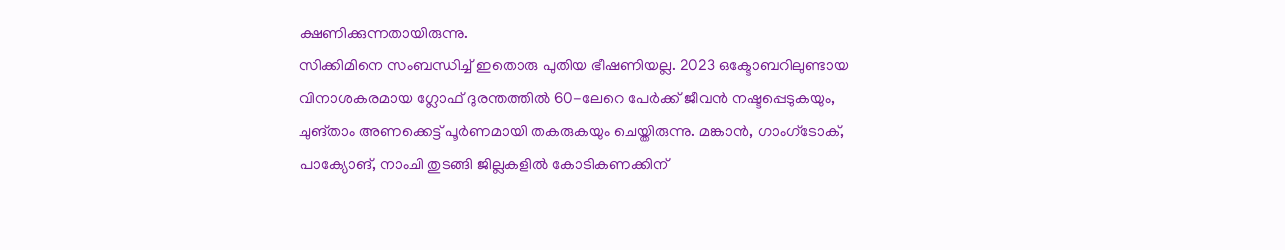ക്ഷണിക്കുന്നതായിരുന്നു.
സിക്കിമിനെ സംബന്ധിച്ച് ഇതൊരു പുതിയ ഭീഷണിയല്ല. 2023 ഒക്ടോബറിലുണ്ടായ വിനാശകരമായ ഗ്ലോഫ് ദുരന്തത്തിൽ 60-ലേറെ പേർക്ക് ജീവൻ നഷ്ടപ്പെടുകയും, ചുങ്താം അണക്കെട്ട് പൂർണമായി തകരുകയും ചെയ്തിരുന്നു. മങ്കാൻ, ഗാംഗ്ടോക്, പാക്യോങ്, നാംചി തുടങ്ങി ജില്ലകളിൽ കോടികണക്കിന്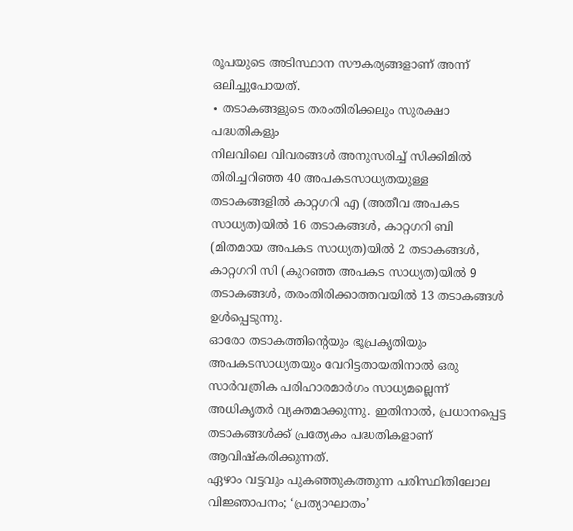രൂപയുടെ അടിസ്ഥാന സൗകര്യങ്ങളാണ് അന്ന് ഒലിച്ചുപോയത്.
∙ തടാകങ്ങളുടെ തരംതിരിക്കലും സുരക്ഷാ പദ്ധതികളും
നിലവിലെ വിവരങ്ങൾ അനുസരിച്ച് സിക്കിമിൽ തിരിച്ചറിഞ്ഞ 40 അപകടസാധ്യതയുള്ള തടാകങ്ങളിൽ കാറ്റഗറി എ (അതീവ അപകട സാധ്യത)യിൽ 16 തടാകങ്ങൾ, കാറ്റഗറി ബി (മിതമായ അപകട സാധ്യത)യിൽ 2 തടാകങ്ങൾ, കാറ്റഗറി സി (കുറഞ്ഞ അപകട സാധ്യത)യിൽ 9 തടാകങ്ങൾ, തരംതിരിക്കാത്തവയിൽ 13 തടാകങ്ങൾ ഉൾപ്പെടുന്നു.
ഓരോ തടാകത്തിന്റെയും ഭൂപ്രകൃതിയും അപകടസാധ്യതയും വേറിട്ടതായതിനാൽ ഒരു സാർവത്രിക പരിഹാരമാർഗം സാധ്യമല്ലെന്ന് അധികൃതർ വ്യക്തമാക്കുന്നു. ഇതിനാൽ, പ്രധാനപ്പെട്ട തടാകങ്ങൾക്ക് പ്രത്യേകം പദ്ധതികളാണ് ആവിഷ്കരിക്കുന്നത്.
ഏഴാം വട്ടവും പുകഞ്ഞുകത്തുന്ന പരിസ്ഥിതിലോല വിജ്ഞാപനം; ‘പ്രത്യാഘാതം’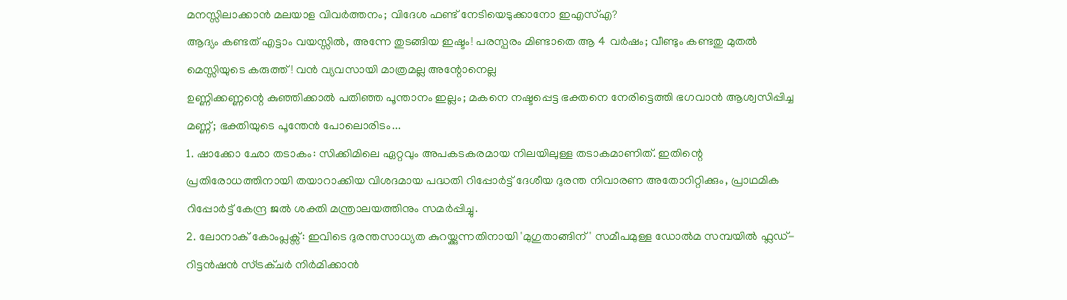മനസ്സിലാക്കാൻ മലയാള വിവർത്തനം; വിദേശ ഫണ്ട് നേടിയെടുക്കാനോ ഇഎസ്എ?
ആദ്യം കണ്ടത് എട്ടാം വയസ്സിൽ, അന്നേ തുടങ്ങിയ ഇഷ്ടം! പരസ്പരം മിണ്ടാതെ ആ 4 വർഷം; വീണ്ടും കണ്ടതു മുതൽ മെസ്സിയുടെ കരുത്ത്! വൻ വ്യവസായി മാത്രമല്ല അന്റോനെല്ല
ഉണ്ണിക്കണ്ണന്റെ കുഞ്ഞിക്കാൽ പതിഞ്ഞ പൂന്താനം ഇല്ലം; മകനെ നഷ്ടപ്പെട്ട ഭക്തനെ നേരിട്ടെത്തി ഭഗവാൻ ആശ്വസിപ്പിച്ച മണ്ണ്; ഭക്തിയുടെ പൂന്തേൻ പോലൊരിടം...
1. ഷാക്കോ ഛോ തടാകം: സിക്കിമിലെ ഏറ്റവും അപകടകരമായ നിലയിലുള്ള തടാകമാണിത്. ഇതിന്റെ പ്രതിരോധത്തിനായി തയാറാക്കിയ വിശദമായ പദ്ധതി റിപ്പോർട്ട് ദേശീയ ദുരന്ത നിവാരണ അതോറിറ്റിക്കും, പ്രാഥമിക റിപ്പോർട്ട് കേന്ദ്ര ജൽ ശക്തി മന്ത്രാലയത്തിനും സമർപ്പിച്ചു.
2. ലോനാക് കോംപ്ലക്സ്: ഇവിടെ ദുരന്തസാധ്യത കുറയ്ക്കുന്നതിനായി 'മുഗുതാങ്ങിന്' സമീപമുള്ള ഡോൽമ സമ്പയിൽ ഫ്ലഡ്-റിട്ടൻഷൻ സ്ട്രക്ചർ നിർമിക്കാൻ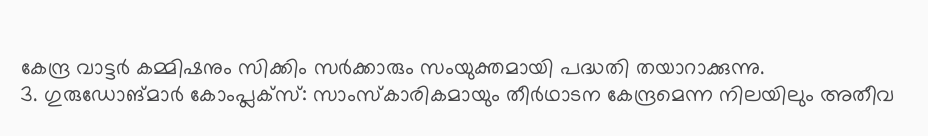കേന്ദ്ര വാട്ടർ കമ്മിഷനും സിക്കിം സർക്കാരും സംയുക്തമായി പദ്ധതി തയാറാക്കുന്നു.
3. ഗുരുഡോങ്മാർ കോംപ്ലക്സ്: സാംസ്കാരികമായും തീർഥാടന കേന്ദ്രമെന്ന നിലയിലും അതീവ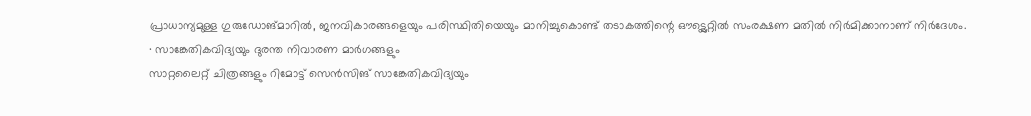പ്രാധാന്യമുള്ള ഗുരുഡോങ്മാറിൽ, ജനവികാരങ്ങളെയും പരിസ്ഥിതിയെയും മാനിച്ചുകൊണ്ട് തടാകത്തിന്റെ ഔട്ട്ലെറ്റിൽ സംരക്ഷണ മതിൽ നിർമിക്കാനാണ് നിർദേശം.
∙ സാങ്കേതികവിദ്യയും ദുരന്ത നിവാരണ മാർഗങ്ങളും
സാറ്റലൈറ്റ് ചിത്രങ്ങളും റിമോട്ട് സെൻസിങ് സാങ്കേതികവിദ്യയും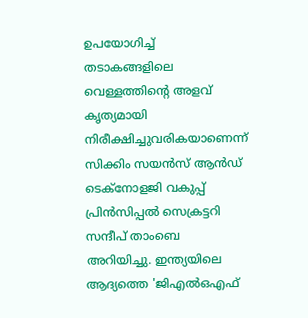ഉപയോഗിച്ച് തടാകങ്ങളിലെ വെള്ളത്തിന്റെ അളവ് കൃത്യമായി നിരീക്ഷിച്ചുവരികയാണെന്ന് സിക്കിം സയൻസ് ആൻഡ് ടെക്നോളജി വകുപ്പ് പ്രിൻസിപ്പൽ സെക്രട്ടറി സന്ദീപ് താംബെ അറിയിച്ചു. ഇന്ത്യയിലെ ആദ്യത്തെ 'ജിഎൽഒഎഫ്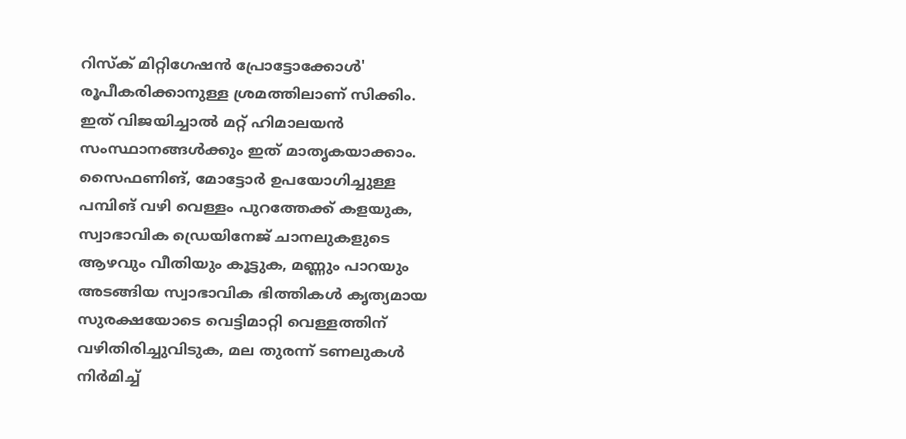റിസ്ക് മിറ്റിഗേഷൻ പ്രോട്ടോക്കോൾ' രൂപീകരിക്കാനുള്ള ശ്രമത്തിലാണ് സിക്കിം. ഇത് വിജയിച്ചാൽ മറ്റ് ഹിമാലയൻ സംസ്ഥാനങ്ങൾക്കും ഇത് മാതൃകയാക്കാം.
സൈഫണിങ്, മോട്ടോർ ഉപയോഗിച്ചുള്ള പമ്പിങ് വഴി വെള്ളം പുറത്തേക്ക് കളയുക, സ്വാഭാവിക ഡ്രെയിനേജ് ചാനലുകളുടെ ആഴവും വീതിയും കൂട്ടുക, മണ്ണും പാറയും അടങ്ങിയ സ്വാഭാവിക ഭിത്തികൾ കൃത്യമായ സുരക്ഷയോടെ വെട്ടിമാറ്റി വെള്ളത്തിന് വഴിതിരിച്ചുവിടുക, മല തുരന്ന് ടണലുകൾ നിർമിച്ച്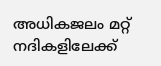അധികജലം മറ്റ് നദികളിലേക്ക്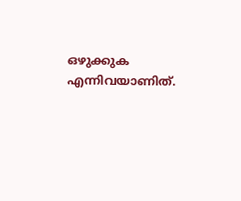ഒഴുക്കുക എന്നിവയാണിത്.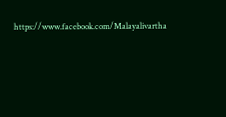https://www.facebook.com/Malayalivartha